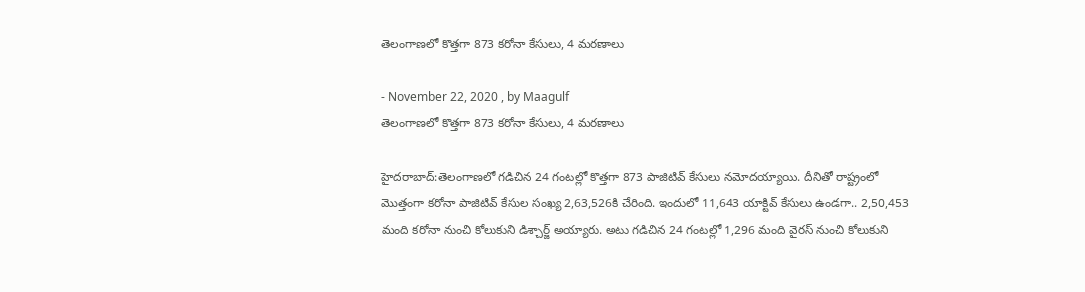తెలంగాణలో కొత్తగా 873 కరోనా కేసులు, 4 మరణాలు

- November 22, 2020 , by Maagulf
తెలంగాణలో కొత్తగా 873 కరోనా కేసులు, 4 మరణాలు

హైదరాబాద్:తెలంగాణలో గడిచిన 24 గంటల్లో కొత్తగా 873 పాజిటివ్ కేసులు నమోదయ్యాయి. దీనితో రాష్ట్రంలో మొత్తంగా కరోనా పాజిటివ్ కేసుల సంఖ్య 2,63,526కి చేరింది. ఇందులో 11,643 యాక్టివ్ కేసులు ఉండగా.. 2,50,453 మంది కరోనా నుంచి కోలుకుని డిశ్చార్జ్ అయ్యారు. అటు గడిచిన 24 గంటల్లో 1,296 మంది వైరస్ నుంచి కోలుకుని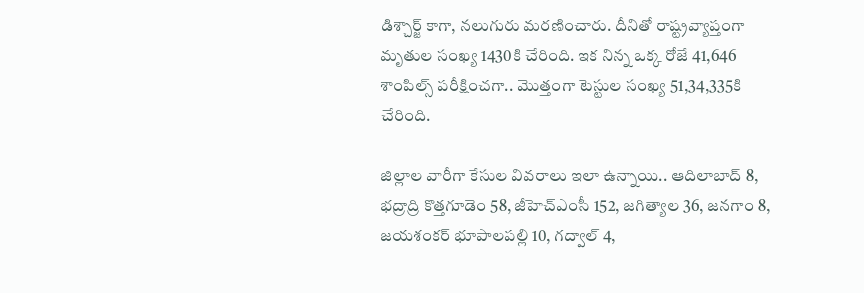డిశ్చార్జ్ కాగా, నలుగురు మరణించారు. దీనితో రాష్ట్రవ్యాప్తంగా మృతుల సంఖ్య 1430కి చేరింది. ఇక నిన్న ఒక్క రోజే 41,646 శాంపిల్స్ పరీక్షించగా.. మొత్తంగా టెస్టుల సంఖ్య 51,34,335కి చేరింది.

జిల్లాల వారీగా కేసుల వివరాలు ఇలా ఉన్నాయి.. ఆదిలాబాద్ 8, భద్రాద్రి కొత్తగూడెం 58, జీహెచ్ఎంసీ 152, జగిత్యాల 36, జనగాం 8, జయశంకర్ భూపాలపల్లి 10, గద్వాల్ 4,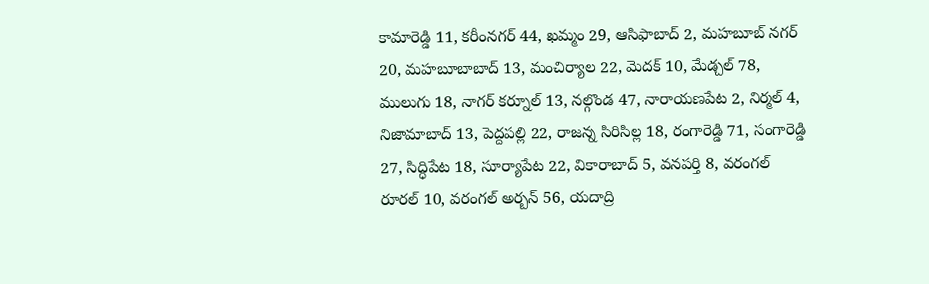కామారెడ్డి 11, కరీంనగర్ 44, ఖమ్మం 29, ఆసిఫాబాద్ 2, మహబూబ్ నగర్ 20, మహబూబాబాద్ 13, మంచిర్యాల 22, మెదక్ 10, మేడ్చల్ 78, ములుగు 18, నాగర్ కర్నూల్ 13, నల్గొండ 47, నారాయణపేట 2, నిర్మల్ 4, నిజామాబాద్ 13, పెద్దపల్లి 22, రాజన్న సిరిసిల్ల 18, రంగారెడ్డి 71, సంగారెడ్డి 27, సిద్ధిపేట 18, సూర్యాపేట 22, వికారాబాద్ 5, వనపర్తి 8, వరంగల్ రూరల్ 10, వరంగల్ అర్బన్ 56, యదాద్రి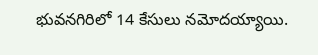భువనగిరిలో 14 కేసులు నమోదయ్యాయి.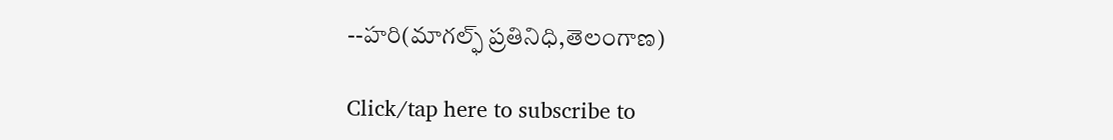--హరి(మాగల్ఫ్ ప్రతినిధి,తెలంగాణ)

Click/tap here to subscribe to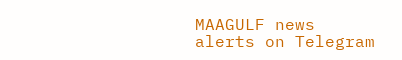MAAGULF news alerts on Telegram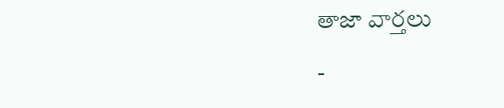తాజా వార్తలు

-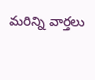మరిన్ని వార్తలు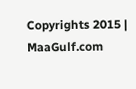Copyrights 2015 | MaaGulf.com